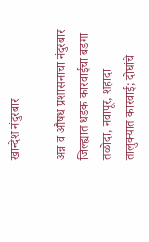खान्देश नंदुरबार

अन्न व औषध प्रशासनाचा नंदुरबार जिल्ह्यात धडक कारवाईचा बडगा तळोदा, नवापूर, शहादा तालुक्यात कारवाई; दोघांचे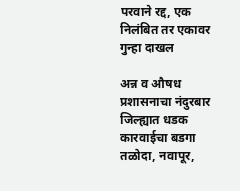परवाने रद्द, एक निलंबित तर एकावर गुन्हा दाखल

अन्न व औषध प्रशासनाचा नंदुरबार जिल्ह्यात धडक कारवाईचा बडगा
तळोदा, नवापूर,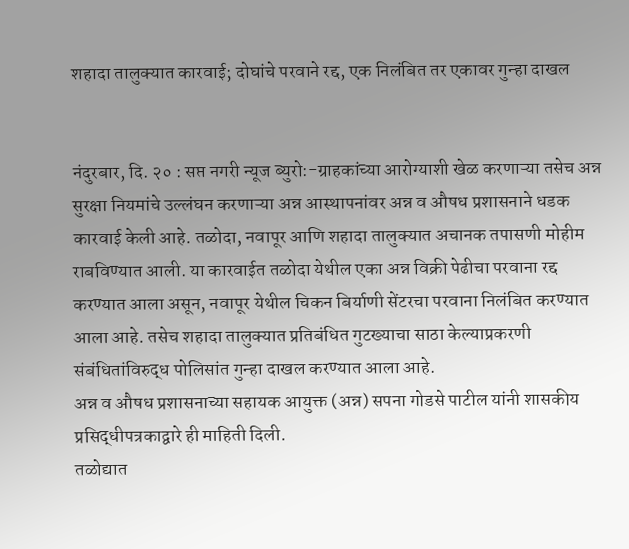शहादा तालुक्यात कारवाई; दोघांचे परवाने रद्द, एक निलंबित तर एकावर गुन्हा दाखल


नंदुरबार, दि. २० : सप्त नगरी न्यूज ब्युरो:-ग्राहकांच्या आरोग्याशी खेळ करणाऱ्या तसेच अन्न सुरक्षा नियमांचे उल्लंघन करणाऱ्या अन्न आस्थापनांवर अन्न व औषध प्रशासनाने धडक कारवाई केली आहे. तळोदा, नवापूर आणि शहादा तालुक्यात अचानक तपासणी मोहीम राबविण्यात आली. या कारवाईत तळोदा येथील एका अन्न विक्री पेढीचा परवाना रद्द करण्यात आला असून, नवापूर येथील चिकन बिर्याणी सेंटरचा परवाना निलंबित करण्यात आला आहे. तसेच शहादा तालुक्यात प्रतिबंधित गुटख्याचा साठा केल्याप्रकरणी संबंधितांविरुद्ध पोलिसांत गुन्हा दाखल करण्यात आला आहे.
अन्न व औषध प्रशासनाच्या सहायक आयुक्त (अन्न) सपना गोडसे पाटील यांनी शासकीय प्रसिद्धीपत्रकाद्वारे ही माहिती दिली.
तळोद्यात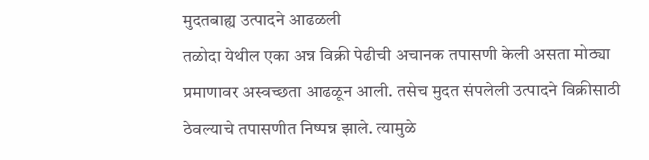मुदतबाह्य उत्पादने आढळली
तळोदा येथील एका अन्न विक्री पेढीची अचानक तपासणी केली असता मोठ्या प्रमाणावर अस्वच्छता आढळून आली. तसेच मुदत संपलेली उत्पादने विक्रीसाठी ठेवल्याचे तपासणीत निष्पन्न झाले. त्यामुळे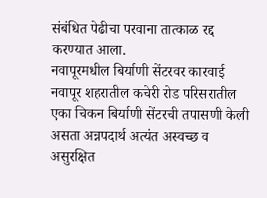संबंधित पेढीचा परवाना तात्काळ रद्द करण्यात आला.
नवापूरमधील बिर्याणी सेंटरवर कारवाई
नवापूर शहरातील कचेरी रोड परिसरातील एका चिकन बिर्याणी सेंटरची तपासणी केली असता अन्नपदार्थ अत्यंत अस्वच्छ व असुरक्षित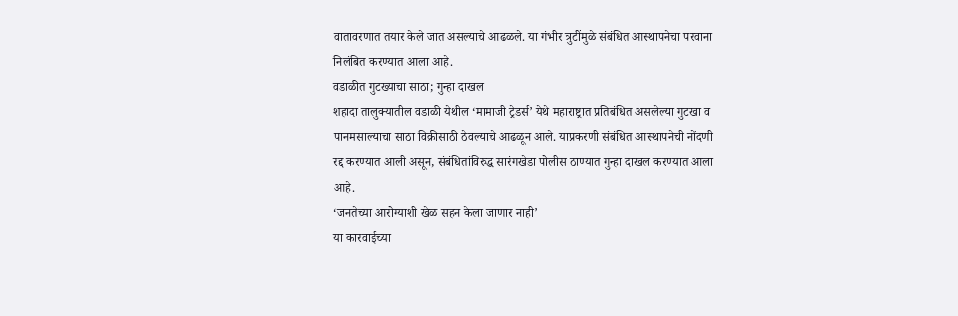वातावरणात तयार केले जात असल्याचे आढळले. या गंभीर त्रुटींमुळे संबंधित आस्थापनेचा परवाना निलंबित करण्यात आला आहे.
वडाळीत गुटख्याचा साठा; गुन्हा दाखल
शहादा तालुक्यातील वडाळी येथील ‘मामाजी ट्रेडर्स’ येथे महाराष्ट्रात प्रतिबंधित असलेल्या गुटखा व पानमसाल्याचा साठा विक्रीसाठी ठेवल्याचे आढळून आले. याप्रकरणी संबंधित आस्थापनेची नोंदणी रद्द करण्यात आली असून, संबंधितांविरुद्ध सारंगखेडा पोलीस ठाण्यात गुन्हा दाखल करण्यात आला आहे.
‘जनतेच्या आरोग्याशी खेळ सहन केला जाणार नाही’
या कारवाईच्या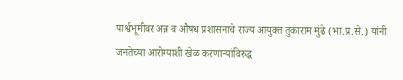पार्श्वभूमीवर अन्न व औषध प्रशासनाचे राज्य आयुक्त तुकाराम मुंढे (भा.प्र.से.) यांनी जनतेच्या आरोग्याशी खेळ करणाऱ्यांविरुद्ध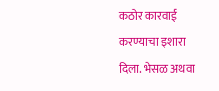कठोर कारवाई करण्याचा इशारा दिला. भेसळ अथवा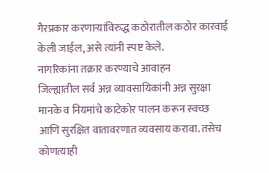गैरप्रकार करणाऱ्यांविरुद्ध कठोरातील कठोर कारवाई केली जाईल, असे त्यांनी स्पष्ट केले.
नागरिकांना तक्रार करण्याचे आवाहन
जिल्ह्यातील सर्व अन्न व्यावसायिकांनी अन्न सुरक्षा मानके व नियमांचे काटेकोर पालन करून स्वच्छ आणि सुरक्षित वातावरणात व्यवसाय करावा. तसेच कोणत्याही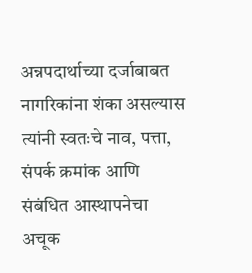अन्नपदार्थाच्या दर्जाबाबत नागरिकांना शंका असल्यास त्यांनी स्वतःचे नाव, पत्ता, संपर्क क्रमांक आणि संबंधित आस्थापनेचा अचूक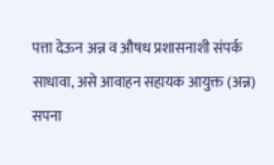पत्ता देऊन अन्न व औषध प्रशासनाशी संपर्क साधावा, असे आवाहन सहायक आयुक्त (अन्न) सपना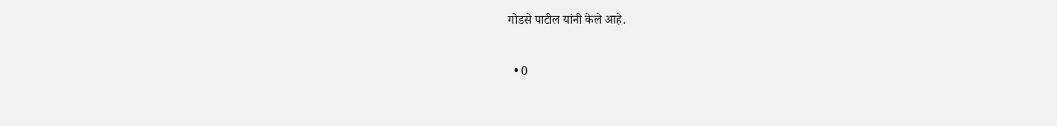गोडसे पाटील यांनी केले आहे.

  • 0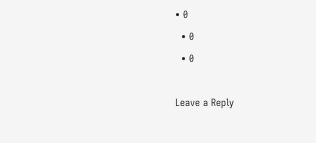• 0
  • 0
  • 0

Leave a Reply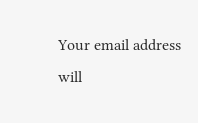Your email address will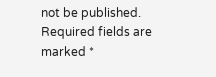not be published. Required fields are marked *